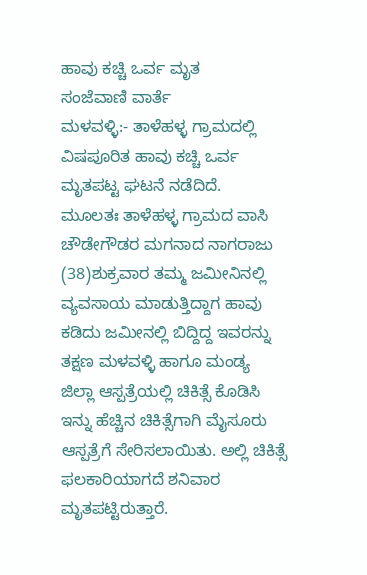ಹಾವು ಕಚ್ಚಿ ಒರ್ವ ಮೃತ
ಸಂಜೆವಾಣಿ ವಾರ್ತೆ
ಮಳವಳ್ಳಿ:- ತಾಳೆಹಳ್ಳ ಗ್ರಾಮದಲ್ಲಿ ವಿಷಪೂರಿತ ಹಾವು ಕಚ್ಚಿ ಒರ್ವ ಮೃತಪಟ್ಟ ಘಟನೆ ನಡೆದಿದೆ.
ಮೂಲತಃ ತಾಳೆಹಳ್ಳ ಗ್ರಾಮದ ವಾಸಿ ಚೌಡೇಗೌಡರ ಮಗನಾದ ನಾಗರಾಜು (38)ಶುಕ್ರವಾರ ತಮ್ಮ ಜಮೀನಿನಲ್ಲಿ ವ್ಯವಸಾಯ ಮಾಡುತ್ತಿದ್ದಾಗ ಹಾವು ಕಡಿದು ಜಮೀನಲ್ಲಿ ಬಿದ್ದಿದ್ದ ಇವರನ್ನು ತಕ್ಷಣ ಮಳವಳ್ಳಿ ಹಾಗೂ ಮಂಡ್ಯ ಜಿಲ್ಲಾ ಆಸ್ಪತ್ರೆಯಲ್ಲಿ ಚಿಕಿತ್ಸೆ ಕೊಡಿಸಿ ಇನ್ನು ಹೆಚ್ಚಿನ ಚಿಕಿತ್ಸೆಗಾಗಿ ಮೈಸೂರು ಆಸ್ಪತ್ರೆಗೆ ಸೇರಿಸಲಾಯಿತು. ಅಲ್ಲಿ ಚಿಕಿತ್ಸೆ ಫಲಕಾರಿಯಾಗದೆ ಶನಿವಾರ ಮೃತಪಟ್ಟಿರುತ್ತಾರೆ.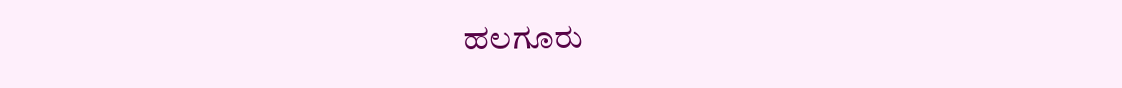ಹಲಗೂರು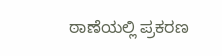ಠಾಣೆಯಲ್ಲಿ ಪ್ರಕರಣ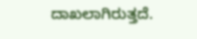ದಾಖಲಾಗಿರುತ್ತದೆ.